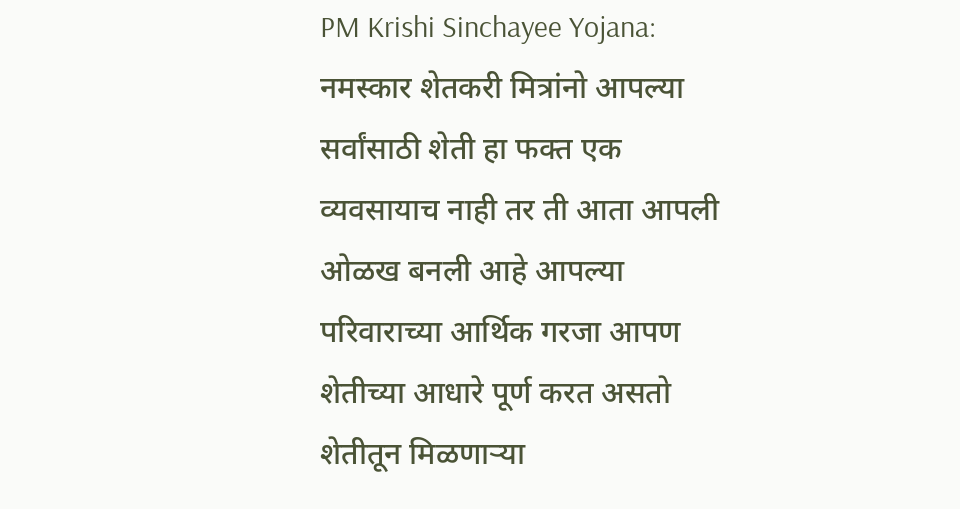PM Krishi Sinchayee Yojana: नमस्कार शेतकरी मित्रांनो आपल्या सर्वांसाठी शेती हा फक्त एक व्यवसायाच नाही तर ती आता आपली ओळख बनली आहे आपल्या परिवाराच्या आर्थिक गरजा आपण शेतीच्या आधारे पूर्ण करत असतो शेतीतून मिळणाऱ्या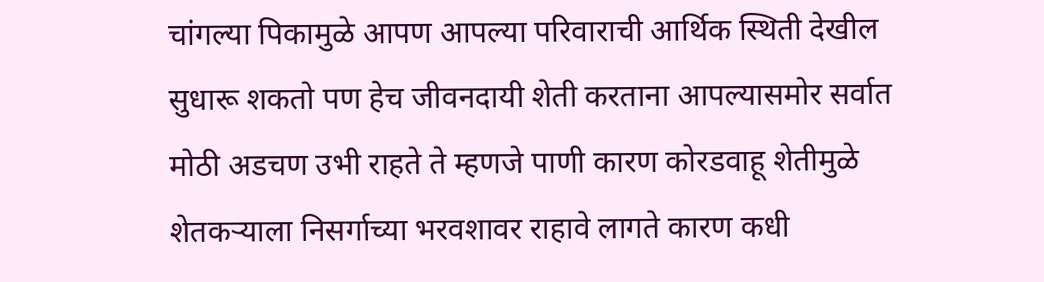चांगल्या पिकामुळे आपण आपल्या परिवाराची आर्थिक स्थिती देखील सुधारू शकतो पण हेच जीवनदायी शेती करताना आपल्यासमोर सर्वात मोठी अडचण उभी राहते ते म्हणजे पाणी कारण कोरडवाहू शेतीमुळे शेतकऱ्याला निसर्गाच्या भरवशावर राहावे लागते कारण कधी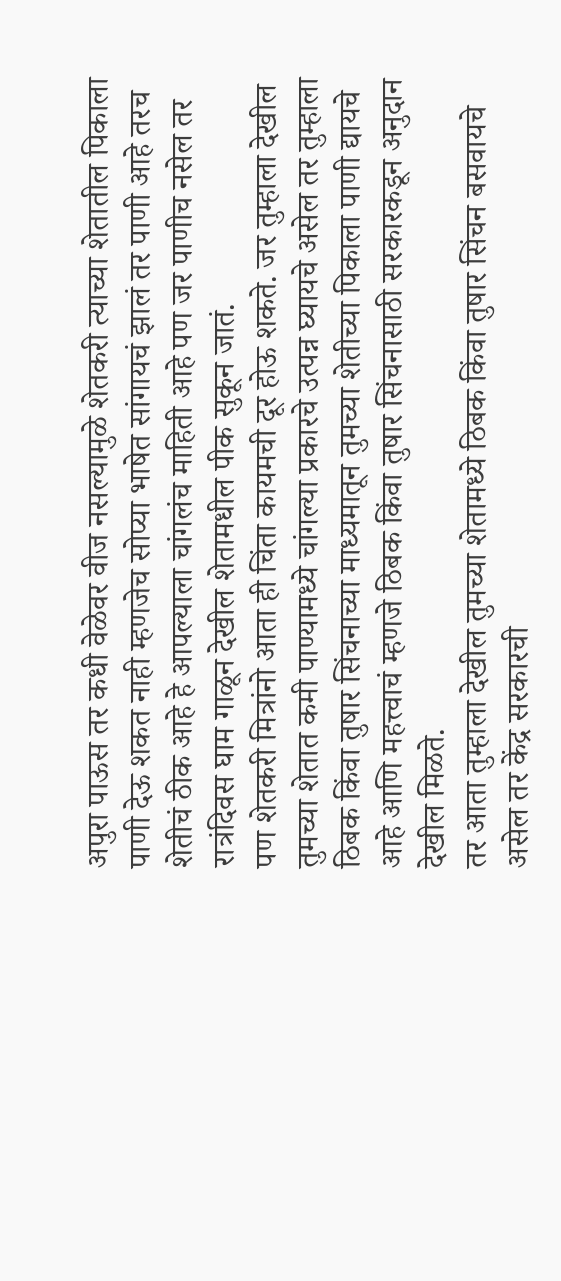अपुरा पाऊस तर कधी वेळेवर वीज नसल्यामुळे शेतकरी त्याच्या शेतातील पिकाला पाणी देऊ शकत नाही म्हणजेच सोप्या भाषेत सांगायचं झालं तर पाणी आहे तरच शेतीचं ठीक आहे हे आपल्याला चांगलंच माहिती आहे पण जर पाणीच नसेल तर रात्रंदिवस घाम गाळून देखील शेतामधील पीक सुकून जातं.
पण शेतकरी मित्रांनो आता ही चिंता कायमची दूर होऊ शकते. जर तुम्हाला देखील तुमच्या शेतात कमी पाण्यामध्ये चांगल्या प्रकारचे उत्पन्न घ्यायचे असेल तर तुम्हाला ठिबक किंवा तुषार सिंचनाच्या माध्यमातून तुमच्या शेतीच्या पिकाला पाणी द्यायचे आहे आणि महत्त्वाचं म्हणजे ठिबक किंवा तुषार सिंचनासाठी सरकारकडून अनुदान देखील मिळते.
तर आता तुम्हाला देखील तुमच्या शेतामध्ये ठिबक किंवा तुषार सिंचन बसवायचे असेल तर केंद्र सरकारची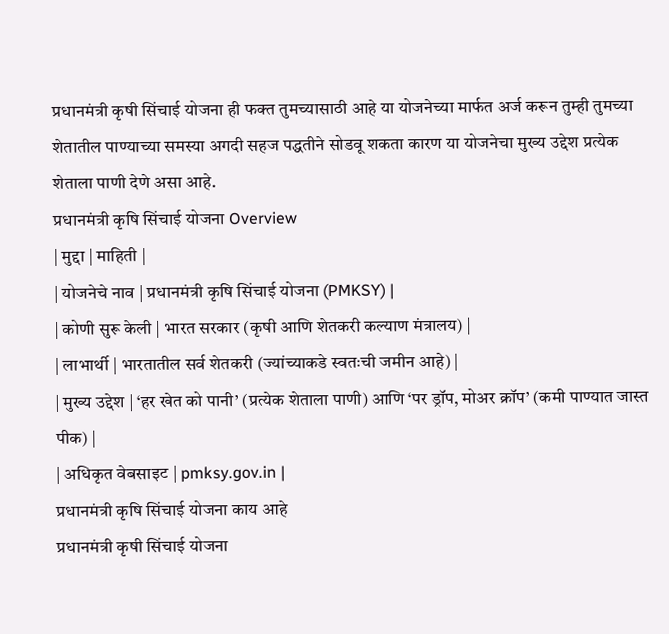प्रधानमंत्री कृषी सिंचाई योजना ही फक्त तुमच्यासाठी आहे या योजनेच्या मार्फत अर्ज करून तुम्ही तुमच्या शेतातील पाण्याच्या समस्या अगदी सहज पद्धतीने सोडवू शकता कारण या योजनेचा मुख्य उद्देश प्रत्येक शेताला पाणी देणे असा आहे.
प्रधानमंत्री कृषि सिंचाई योजना Overview
| मुद्दा | माहिती |
| योजनेचे नाव | प्रधानमंत्री कृषि सिंचाई योजना (PMKSY) |
| कोणी सुरू केली | भारत सरकार (कृषी आणि शेतकरी कल्याण मंत्रालय) |
| लाभार्थी | भारतातील सर्व शेतकरी (ज्यांच्याकडे स्वतःची जमीन आहे) |
| मुख्य उद्देश | ‘हर खेत को पानी’ (प्रत्येक शेताला पाणी) आणि ‘पर ड्रॉप, मोअर क्रॉप’ (कमी पाण्यात जास्त पीक) |
| अधिकृत वेबसाइट | pmksy.gov.in |
प्रधानमंत्री कृषि सिंचाई योजना काय आहे
प्रधानमंत्री कृषी सिंचाई योजना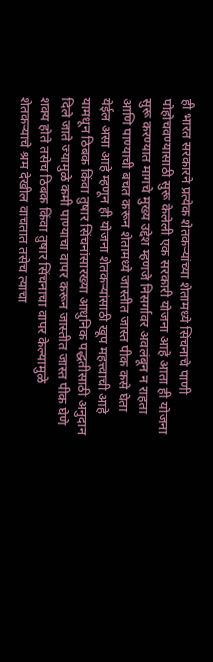ही भारत सरकारने प्रत्येक शेतकऱ्यांच्या शेतामध्ये सिंचनाचे पाणी पोहोचवण्यासाठी सुरू केलेली एक सरकारी योजना आहे आता ही योजना सुरू करण्यात मागचे मुख्य उद्देश म्हणजे निसर्गावर अवलंबून न राहता आणि पाण्याची बचत करून शेतामध्ये जास्तीत जास्त पीक कसे घेता येईल असा आहे म्हणून ही योजना शेतकऱ्यांसाठी खूप महत्त्वाची आहे यामधून ठिबक किंवा तुषार सिंचनांसारख्या आधुनिक पद्धतीसाठी अनुदान दिले जाते ज्यामुळे कमी पाण्याचा वापर करून जास्तीत जास्त पीक घेणे शक्य होते तसेच ठिबक किंवा तुषार सिंचनाचा वापर केल्यामुळे शेतकऱ्याचे श्रम देखील वाचतात तसेच त्याचा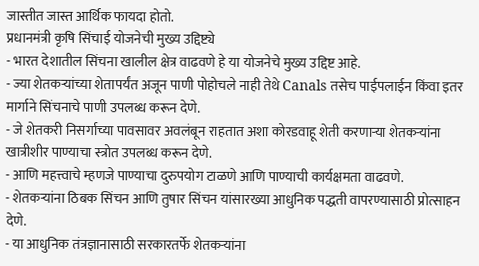जास्तीत जास्त आर्थिक फायदा होतो.
प्रधानमंत्री कृषि सिंचाई योजनेची मुख्य उद्दिष्ट्ये
- भारत देशातील सिंचना खालील क्षेत्र वाढवणे हे या योजनेचे मुख्य उद्दिष्ट आहे.
- ज्या शेतकऱ्यांच्या शेतापर्यंत अजून पाणी पोहोचले नाही तेथे Canals तसेच पाईपलाईन किंवा इतर मार्गाने सिंचनाचे पाणी उपलब्ध करून देणे.
- जे शेतकरी निसर्गाच्या पावसावर अवलंबून राहतात अशा कोरडवाहू शेती करणाऱ्या शेतकऱ्यांना खात्रीशीर पाण्याचा स्त्रोत उपलब्ध करून देणे.
- आणि महत्त्वाचे म्हणजे पाण्याचा दुरुपयोग टाळणे आणि पाण्याची कार्यक्षमता वाढवणे.
- शेतकऱ्यांना ठिबक सिंचन आणि तुषार सिंचन यांसारख्या आधुनिक पद्धती वापरण्यासाठी प्रोत्साहन देणे.
- या आधुनिक तंत्रज्ञानासाठी सरकारतर्फे शेतकऱ्यांना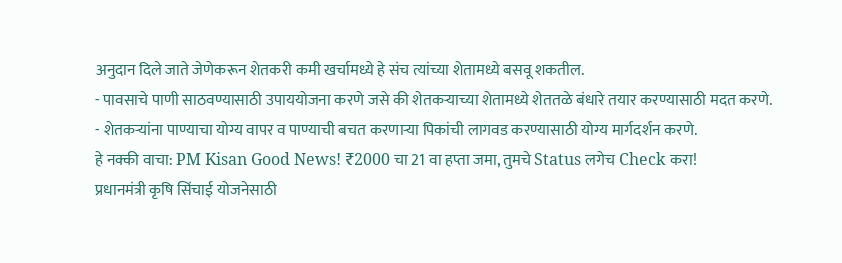अनुदान दिले जाते जेणेकरून शेतकरी कमी खर्चामध्ये हे संच त्यांच्या शेतामध्ये बसवू शकतील.
- पावसाचे पाणी साठवण्यासाठी उपाययोजना करणे जसे की शेतकऱ्याच्या शेतामध्ये शेततळे बंधारे तयार करण्यासाठी मदत करणे.
- शेतकऱ्यांना पाण्याचा योग्य वापर व पाण्याची बचत करणाऱ्या पिकांची लागवड करण्यासाठी योग्य मार्गदर्शन करणे.
हे नक्की वाचा: PM Kisan Good News! ₹2000 चा 21 वा हप्ता जमा, तुमचे Status लगेच Check करा!
प्रधानमंत्री कृषि सिंचाई योजनेसाठी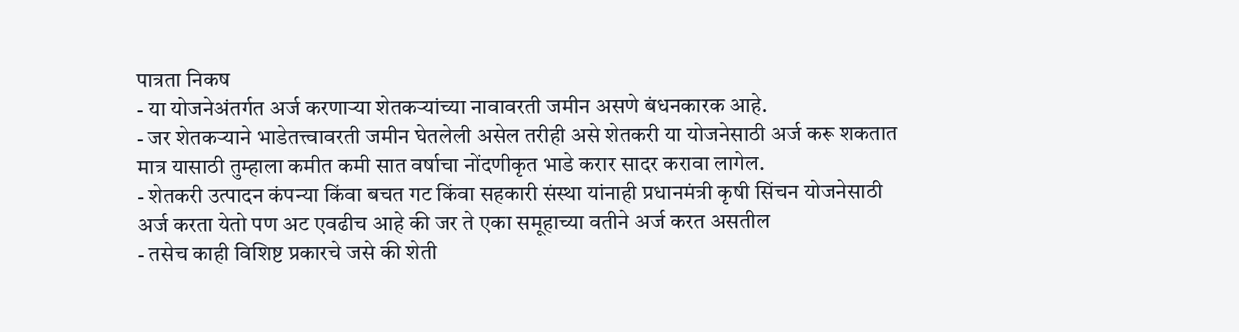पात्रता निकष
- या योजनेअंतर्गत अर्ज करणाऱ्या शेतकऱ्यांच्या नावावरती जमीन असणे बंधनकारक आहे.
- जर शेतकऱ्याने भाडेतत्त्वावरती जमीन घेतलेली असेल तरीही असे शेतकरी या योजनेसाठी अर्ज करू शकतात मात्र यासाठी तुम्हाला कमीत कमी सात वर्षाचा नोंदणीकृत भाडे करार सादर करावा लागेल.
- शेतकरी उत्पादन कंपन्या किंवा बचत गट किंवा सहकारी संस्था यांनाही प्रधानमंत्री कृषी सिंचन योजनेसाठी अर्ज करता येतो पण अट एवढीच आहे की जर ते एका समूहाच्या वतीने अर्ज करत असतील
- तसेच काही विशिष्ट प्रकारचे जसे की शेती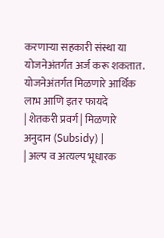करणाऱ्या सहकारी संस्था या योजनेअंतर्गत अर्ज करू शकतात.
योजनेअंतर्गत मिळणारे आर्थिक लाभ आणि इतर फायदे
| शेतकरी प्रवर्ग | मिळणारे अनुदान (Subsidy) |
| अल्प व अत्यल्प भूधारक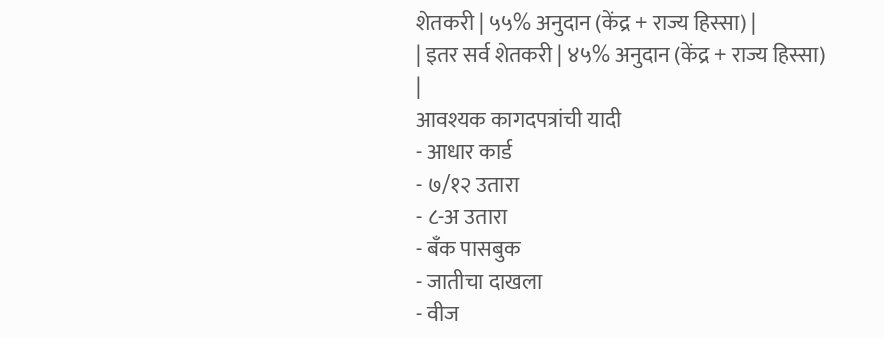शेतकरी | ५५% अनुदान (केंद्र + राज्य हिस्सा) |
| इतर सर्व शेतकरी | ४५% अनुदान (केंद्र + राज्य हिस्सा) |
आवश्यक कागदपत्रांची यादी
- आधार कार्ड
- ७/१२ उतारा
- ८-अ उतारा
- बँक पासबुक
- जातीचा दाखला
- वीज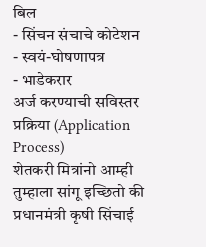बिल
- सिंचन संचाचे कोटेशन
- स्वयं-घोषणापत्र
- भाडेकरार
अर्ज करण्याची सविस्तर प्रक्रिया (Application Process)
शेतकरी मित्रांनो आम्ही तुम्हाला सांगू इच्छितो की प्रधानमंत्री कृषी सिंचाई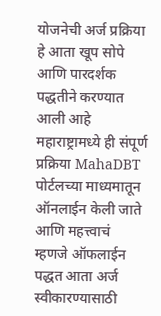योजनेची अर्ज प्रक्रिया हे आता खूप सोपे आणि पारदर्शक पद्धतीने करण्यात आली आहे महाराष्ट्रामध्ये ही संपूर्ण प्रक्रिया MahaDBT पोर्टलच्या माध्यमातून ऑनलाईन केली जाते आणि महत्त्वाचं म्हणजे ऑफलाईन पद्धत आता अर्ज स्वीकारण्यासाठी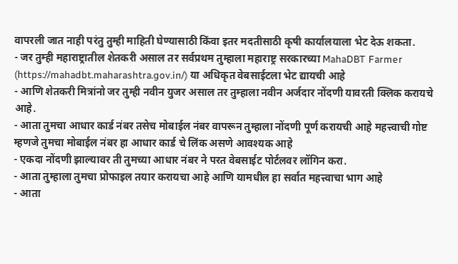वापरली जात नाही परंतु तुम्ही माहिती घेण्यासाठी किंवा इतर मदतीसाठी कृषी कार्यालयाला भेट देऊ शकता.
- जर तुम्ही महाराष्ट्रातील शेतकरी असाल तर सर्वप्रथम तुम्हाला महाराष्ट्र सरकारच्या MahaDBT Farmer (https://mahadbt.maharashtra.gov.in/) या अधिकृत वेबसाईटला भेट द्यायची आहे
- आणि शेतकरी मित्रांनो जर तुम्ही नवीन युजर असाल तर तुम्हाला नवीन अर्जदार नोंदणी यावरती क्लिक करायचे आहे.
- आता तुमचा आधार कार्ड नंबर तसेच मोबाईल नंबर वापरून तुम्हाला नोंदणी पूर्ण करायची आहे महत्त्वाची गोष्ट म्हणजे तुमचा मोबाईल नंबर हा आधार कार्ड चे लिंक असणे आवश्यक आहे
- एकदा नोंदणी झाल्यावर ती तुमच्या आधार नंबर ने परत वेबसाईट पोर्टलवर लॉगिन करा.
- आता तुम्हाला तुमचा प्रोफाइल तयार करायचा आहे आणि यामधील हा सर्वात महत्त्वाचा भाग आहे
- आता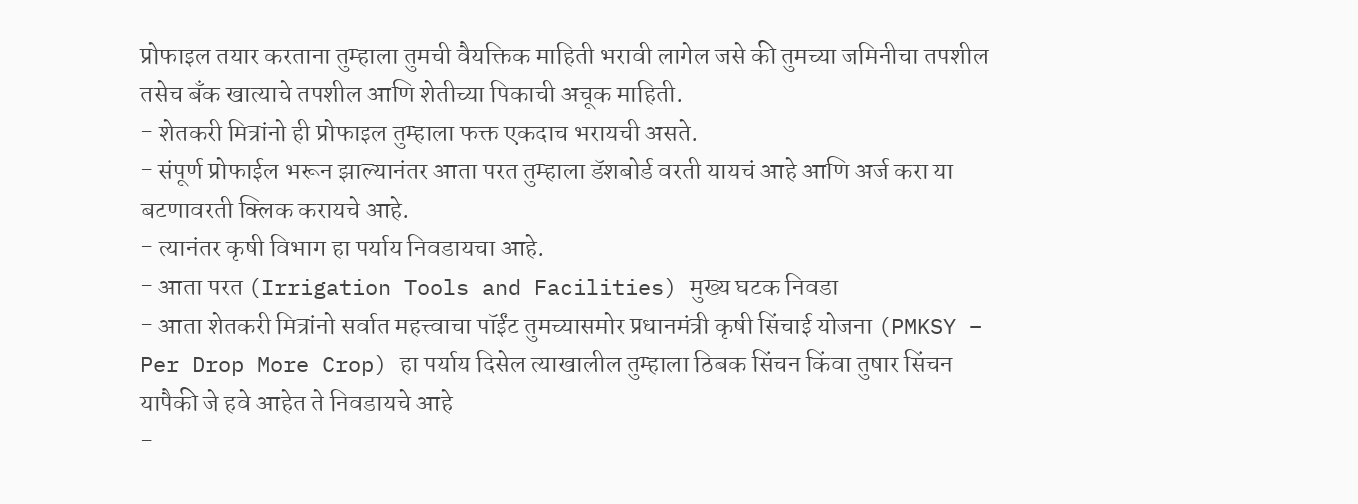प्रोफाइल तयार करताना तुम्हाला तुमची वैयक्तिक माहिती भरावी लागेल जसे की तुमच्या जमिनीचा तपशील तसेच बँक खात्याचे तपशील आणि शेतीच्या पिकाची अचूक माहिती.
- शेतकरी मित्रांनो ही प्रोफाइल तुम्हाला फक्त एकदाच भरायची असते.
- संपूर्ण प्रोफाईल भरून झाल्यानंतर आता परत तुम्हाला डॅशबोर्ड वरती यायचं आहे आणि अर्ज करा या बटणावरती क्लिक करायचे आहे.
- त्यानंतर कृषी विभाग हा पर्याय निवडायचा आहे.
- आता परत (Irrigation Tools and Facilities) मुख्य घटक निवडा
- आता शेतकरी मित्रांनो सर्वात महत्त्वाचा पॉईंट तुमच्यासमोर प्रधानमंत्री कृषी सिंचाई योजना (PMKSY – Per Drop More Crop) हा पर्याय दिसेल त्याखालील तुम्हाला ठिबक सिंचन किंवा तुषार सिंचन यापैकी जे हवे आहेत ते निवडायचे आहे
-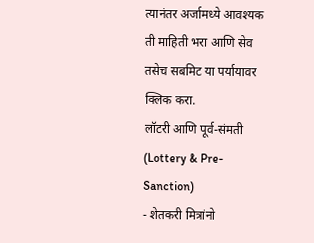त्यानंतर अर्जामध्ये आवश्यक ती माहिती भरा आणि सेव तसेच सबमिट या पर्यायावर क्लिक करा.
लॉटरी आणि पूर्व-संमती (Lottery & Pre-Sanction)
- शेतकरी मित्रांनो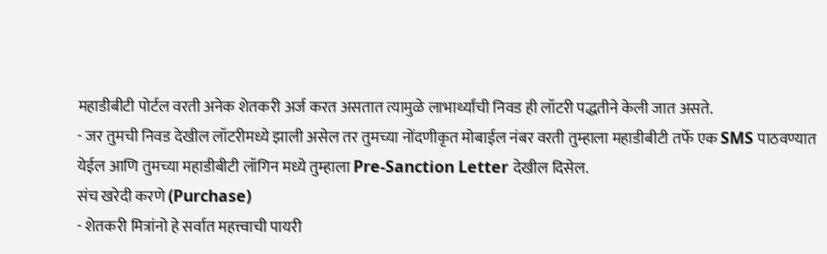महाडीबीटी पोर्टल वरती अनेक शेतकरी अर्ज करत असतात त्यामुळे लाभार्थ्यांची निवड ही लॉटरी पद्धतीने केली जात असते.
- जर तुमची निवड देखील लॉटरीमध्ये झाली असेल तर तुमच्या नोंदणीकृत मोबाईल नंबर वरती तुम्हाला महाडीबीटी तर्फे एक SMS पाठवण्यात येईल आणि तुमच्या महाडीबीटी लॉगिन मध्ये तुम्हाला Pre-Sanction Letter देखील दिसेल.
संच खरेदी करणे (Purchase)
- शेतकरी मित्रांनो हे सर्वात महत्त्वाची पायरी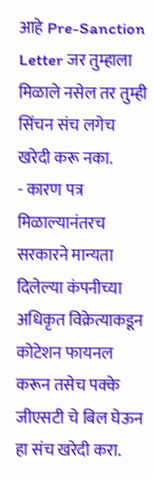आहे Pre-Sanction Letter जर तुम्हाला मिळाले नसेल तर तुम्ही सिंचन संच लगेच खरेदी करू नका.
- कारण पत्र मिळाल्यानंतरच सरकारने मान्यता दिलेल्या कंपनीच्या अधिकृत विक्रेत्याकडून कोटेशन फायनल करून तसेच पक्के जीएसटी चे बिल घेऊन हा संच खरेदी करा.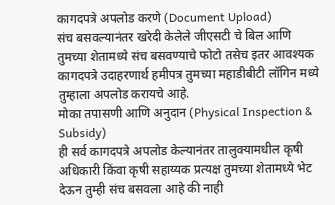कागदपत्रे अपलोड करणे (Document Upload)
संच बसवल्यानंतर खरेदी केलेले जीएसटी चे बिल आणि तुमच्या शेतामध्ये संच बसवण्याचे फोटो तसेच इतर आवश्यक कागदपत्रे उदाहरणार्थ हमीपत्र तुमच्या महाडीबीटी लॉगिन मध्ये तुम्हाला अपलोड करायचे आहे.
मोका तपासणी आणि अनुदान (Physical Inspection & Subsidy)
ही सर्व कागदपत्रे अपलोड केल्यानंतर तालुक्यामधील कृषी अधिकारी किंवा कृषी सहाय्यक प्रत्यक्ष तुमच्या शेतामध्ये भेट देऊन तुम्ही संच बसवला आहे की नाही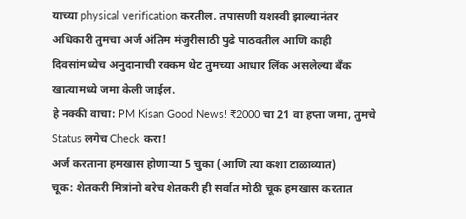याच्या physical verification करतील. तपासणी यशस्वी झाल्यानंतर अधिकारी तुमचा अर्ज अंतिम मंजुरीसाठी पुढे पाठवतील आणि काही दिवसांमध्येच अनुदानाची रक्कम थेट तुमच्या आधार लिंक असलेल्या बँक खात्यामध्ये जमा केली जाईल.
हे नक्की वाचा: PM Kisan Good News! ₹2000 चा 21 वा हप्ता जमा, तुमचे Status लगेच Check करा!
अर्ज करताना हमखास होणाऱ्या 5 चुका (आणि त्या कशा टाळाव्यात)
चूक: शेतकरी मित्रांनो बरेच शेतकरी ही सर्वात मोठी चूक हमखास करतात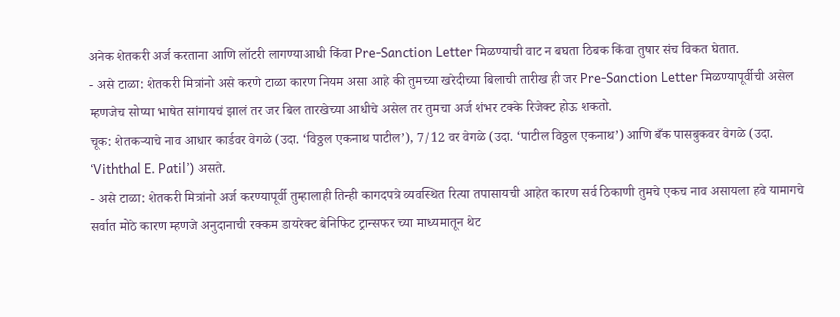अनेक शेतकरी अर्ज करताना आणि लॉटरी लागण्याआधी किंवा Pre-Sanction Letter मिळण्याची वाट न बघता ठिबक किंवा तुषार संच विकत घेतात.
- असे टाळा: शेतकरी मित्रांनो असे करणे टाळा कारण नियम असा आहे की तुमच्या खरेदीच्या बिलाची तारीख ही जर Pre-Sanction Letter मिळण्यापूर्वीची असेल म्हणजेच सोप्या भाषेत सांगायचं झालं तर जर बिल तारखेच्या आधीचे असेल तर तुमचा अर्ज शंभर टक्के रिजेक्ट होऊ शकतो.
चूक: शेतकऱ्याचे नाव आधार कार्डवर वेगळे (उदा. ‘विठ्ठल एकनाथ पाटील’), 7/12 वर वेगळे (उदा. ‘पाटील विठ्ठल एकनाथ’) आणि बँक पासबुकवर वेगळे (उदा. ‘Viththal E. Patil’) असते.
- असे टाळा: शेतकरी मित्रांनो अर्ज करण्यापूर्वी तुम्हालाही तिन्ही कागदपत्रे व्यवस्थित रित्या तपासायची आहेत कारण सर्व ठिकाणी तुमचे एकच नाव असायला हवे यामागचे सर्वात मोठे कारण म्हणजे अनुदानाची रक्कम डायरेक्ट बेनिफिट ट्रान्सफर च्या माध्यमातून थेट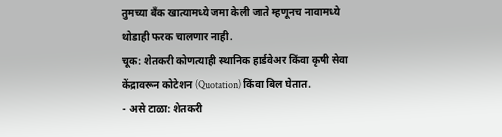तुमच्या बँक खात्यामध्ये जमा केली जाते म्हणूनच नावामध्ये थोडाही फरक चालणार नाही.
चूक: शेतकरी कोणत्याही स्थानिक हार्डवेअर किंवा कृषी सेवा केंद्रावरून कोटेशन (Quotation) किंवा बिल घेतात.
- असे टाळा: शेतकरी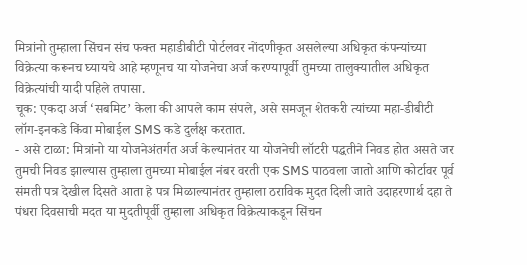मित्रांनो तुम्हाला सिंचन संच फक्त महाडीबीटी पोर्टलवर नोंदणीकृत असलेल्या अधिकृत कंपन्यांच्या विक्रेत्या करूनच घ्यायचे आहे म्हणूनच या योजनेचा अर्ज करण्यापूर्वी तुमच्या तालुक्यातील अधिकृत विक्रेत्यांची यादी पहिले तपासा.
चूक: एकदा अर्ज ‘सबमिट’ केला की आपले काम संपले, असे समजून शेतकरी त्यांच्या महा-डीबीटी लॉग-इनकडे किंवा मोबाईल SMS कडे दुर्लक्ष करतात.
- असे टाळा: मित्रांनो या योजनेअंतर्गत अर्ज केल्यानंतर या योजनेची लॉटरी पद्धतीने निवड होत असते जर तुमची निवड झाल्यास तुम्हाला तुमच्या मोबाईल नंबर वरती एक SMS पाठवला जातो आणि कोर्टावर पूर्व संमती पत्र देखील दिसते आता हे पत्र मिळाल्यानंतर तुम्हाला ठराविक मुदत दिली जाते उदाहरणार्थ दहा ते पंधरा दिवसाची मदत या मुदतीपूर्वी तुम्हाला अधिकृत विक्रेत्याकडून सिंचन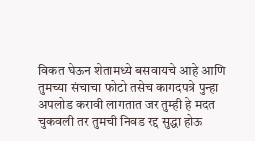विकत घेऊन शेतामध्ये बसवायचे आहे आणि तुमच्या संचाचा फोटो तसेच कागदपत्रे पुन्हा अपलोड करावी लागतात जर तुम्ही हे मदत चुकवली तर तुमची निवड रद्द सुद्धा होऊ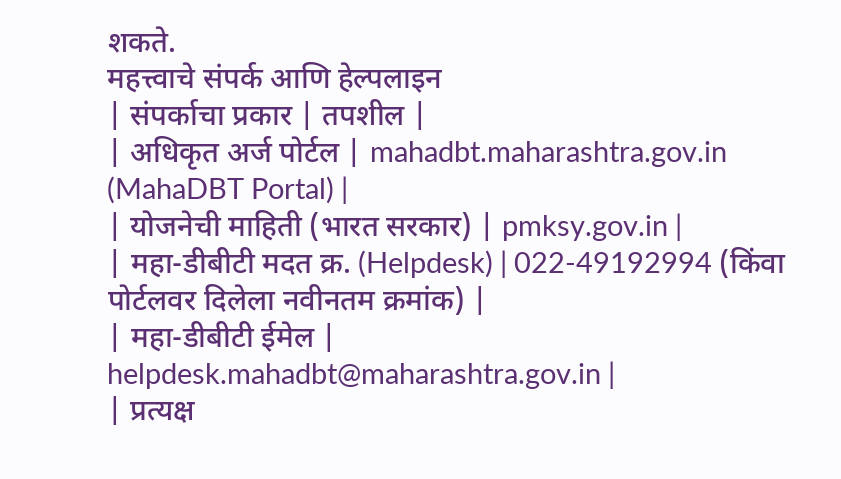शकते.
महत्त्वाचे संपर्क आणि हेल्पलाइन
| संपर्काचा प्रकार | तपशील |
| अधिकृत अर्ज पोर्टल | mahadbt.maharashtra.gov.in (MahaDBT Portal) |
| योजनेची माहिती (भारत सरकार) | pmksy.gov.in |
| महा-डीबीटी मदत क्र. (Helpdesk) | 022-49192994 (किंवा पोर्टलवर दिलेला नवीनतम क्रमांक) |
| महा-डीबीटी ईमेल | helpdesk.mahadbt@maharashtra.gov.in |
| प्रत्यक्ष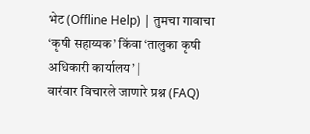भेट (Offline Help) | तुमचा गावाचा ‘कृषी सहाय्यक’ किंवा ‘तालुका कृषी अधिकारी कार्यालय’ |
वारंवार विचारले जाणारे प्रश्न (FAQ)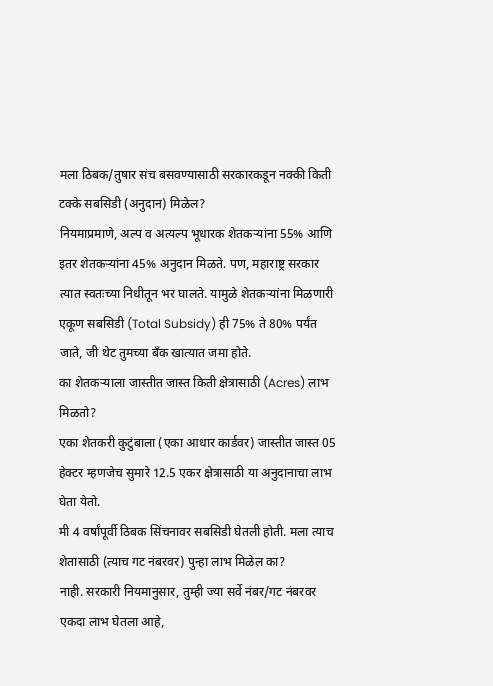मला ठिबक/तुषार संच बसवण्यासाठी सरकारकडून नक्की किती टक्के सबसिडी (अनुदान) मिळेल?
नियमाप्रमाणे, अल्प व अत्यल्प भूधारक शेतकऱ्यांना 55% आणि इतर शेतकऱ्यांना 45% अनुदान मिळते. पण, महाराष्ट्र सरकार त्यात स्वतःच्या निधीतून भर घालते. यामुळे शेतकऱ्यांना मिळणारी एकूण सबसिडी (Total Subsidy) ही 75% ते 80% पर्यंत जाते, जी थेट तुमच्या बँक खात्यात जमा होते.
का शेतकऱ्याला जास्तीत जास्त किती क्षेत्रासाठी (Acres) लाभ मिळतो?
एका शेतकरी कुटुंबाला (एका आधार कार्डवर) जास्तीत जास्त 05 हेक्टर म्हणजेच सुमारे 12.5 एकर क्षेत्रासाठी या अनुदानाचा लाभ घेता येतो.
मी 4 वर्षांपूर्वी ठिबक सिंचनावर सबसिडी घेतली होती. मला त्याच शेतासाठी (त्याच गट नंबरवर) पुन्हा लाभ मिळेल का?
नाही. सरकारी नियमानुसार, तुम्ही ज्या सर्वे नंबर/गट नंबरवर एकदा लाभ घेतला आहे,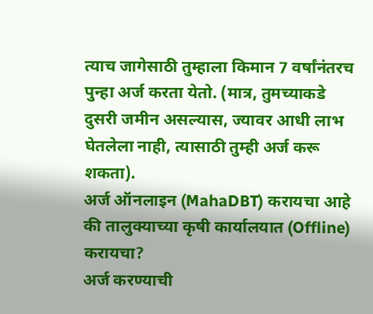त्याच जागेसाठी तुम्हाला किमान 7 वर्षांनंतरच पुन्हा अर्ज करता येतो. (मात्र, तुमच्याकडे दुसरी जमीन असल्यास, ज्यावर आधी लाभ घेतलेला नाही, त्यासाठी तुम्ही अर्ज करू शकता).
अर्ज ऑनलाइन (MahaDBT) करायचा आहे की तालुक्याच्या कृषी कार्यालयात (Offline) करायचा?
अर्ज करण्याची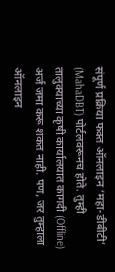संपूर्ण प्रक्रिया फक्त ऑनलाइन ‘महा-डीबीटी’ (MahaDBT) पोर्टलवरूनच होते. तुम्ही तालुक्याच्या कृषी कार्यालयात कागदी (Offline) अर्ज जमा करू शकत नाही. पण, जर तुम्हाला ऑनलाइन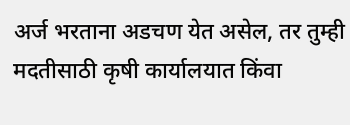अर्ज भरताना अडचण येत असेल, तर तुम्ही मदतीसाठी कृषी कार्यालयात किंवा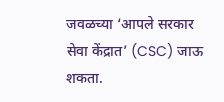जवळच्या ‘आपले सरकार सेवा केंद्रात’ (CSC) जाऊ शकता.